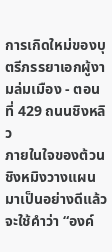การเกิดใหม่ของบุตรีภรรยาเอกผู้งามล่มเมือง - ตอนที่ 429 ถนนชิงหลิว
ภายในใจของต้วนชิงหมิงวางแผนมาเป็นอย่างดีแล้ว จะใช้คำว่า “องค์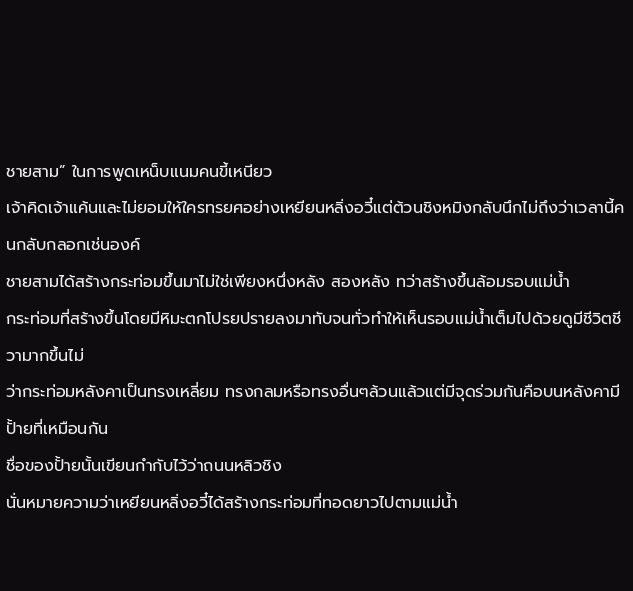ชายสาม” ในการพูดเหน็บแนมคนขี้เหนียว
เจ้าคิดเจ้าแค้นและไม่ยอมให้ใครทรยศอย่างเหยียนหลิ่งอวี๋แต่ต้วนชิงหมิงกลับนึกไม่ถึงว่าเวลานี้คนกลับกลอกเช่นองค์
ชายสามได้สร้างกระท่อมขึ้นมาไม่ใช่เพียงหนึ่งหลัง สองหลัง ทว่าสร้างขึ้นล้อมรอบแม่นํ้า
กระท่อมที่สร้างขึ้นโดยมีหิมะตกโปรยปรายลงมาทับจนทั่วทำให้เห็นรอบแม่นํ้าเต็มไปด้วยดูมีชีวิตชีวามากขึ้นไม่
ว่ากระท่อมหลังคาเป็นทรงเหลี่ยม ทรงกลมหรือทรงอื่นๆล้วนแล้วแต่มีจุดร่วมกันคือบนหลังคามีปั้ายที่เหมือนกัน
ชื่อของปั้ายนั้นเขียนกำกับไว้ว่าถนนหลิวชิง
นั่นหมายความว่าเหยียนหลิ่งอวี๋ได้สร้างกระท่อมที่ทอดยาวไปตามแม่นํ้า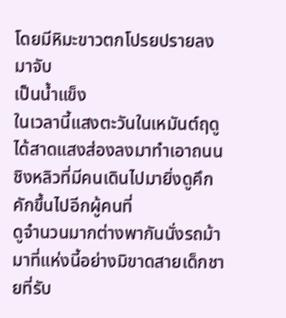โดยมีหิมะขาวตกโปรยปรายลงมาจับ
เป็นนํ้าแข็ง
ในเวลานี้แสงตะวันในเหมันต์ฤดูได้สาดแสงส่องลงมาทำเอาถนนชิงหลิวที่มีคนเดินไปมายิ่งดูคึกคักขึ้นไปอีกผู้คนที่
ดูจำนวนมากต่างพากันนั่งรถม้ามาที่แห่งนี้อย่างมิขาดสายเด็กชายที่รับ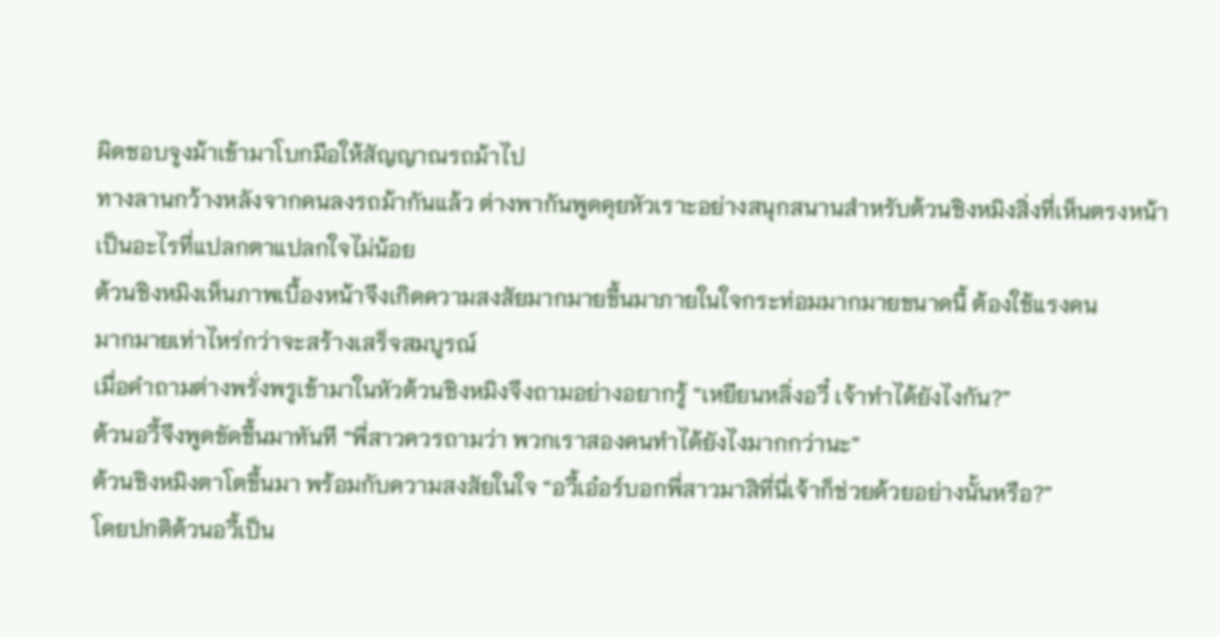ผิดชอบจูงม้าเข้ามาโบกมือให้สัญญาณรถม้าไป
ทางลานกว้างหลังจากคนลงรถม้ากันแล้ว ต่างพากันพูดคุยหัวเราะอย่างสนุกสนานสำหรับต้วนชิงหมิงสิ่งที่เห็นตรงหน้า
เป็นอะไรที่แปลกตาแปลกใจไม่น้อย
ต้วนชิงหมิงเห็นภาพเบื้องหน้าจึงเกิดความสงสัยมากมายขึ้นมาภายในใจกระท่อมมากมายขนาดนี้ ต้องใช้แรงคน
มากมายเท่าไหร่กว่าจะสร้างเสร็จสมบูรณ์
เมื่อคำถามต่างพรั่งพรูเข้ามาในหัวต้วนชิงหมิงจึงถามอย่างอยากรู้ “เหยียนหลิ่งอวี๋ เจ้าทำได้ยังไงกัน?”
ต้วนอวี้จึงพูดขัดขึ้นมาทันที “พี่สาวควรถามว่า พวกเราสองคนทำได้ยังไงมากกว่านะ”
ต้วนชิงหมิงตาโตขึ้นมา พร้อมกับความสงสัยในใจ “อวี้เอ๋อร์บอกพี่สาวมาสิที่นี่เจ้าก็ช่วยด้วยอย่างนั้นหรือ?”
โดยปกติต้วนอวี้เป็น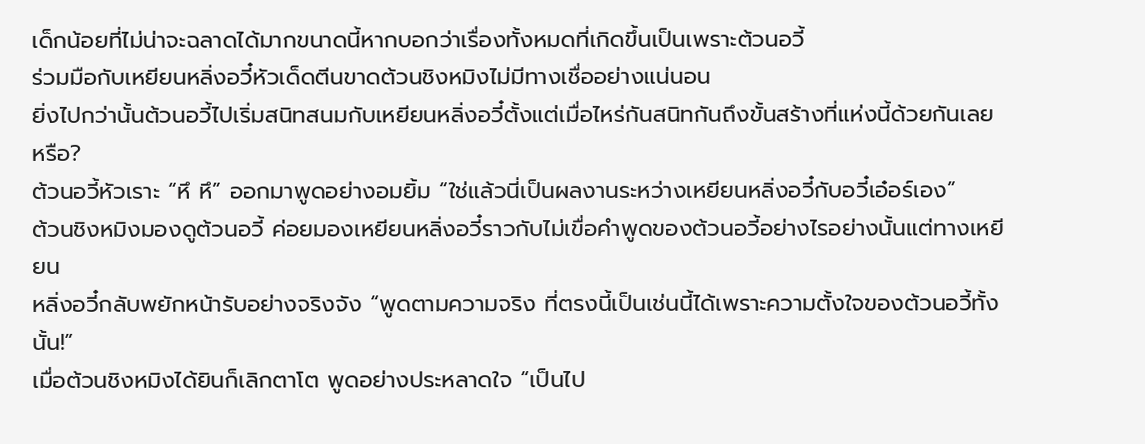เด็กน้อยที่ไม่น่าจะฉลาดได้มากขนาดนี้หากบอกว่าเรื่องทั้งหมดที่เกิดขึ้นเป็นเพราะต้วนอวี้
ร่วมมือกับเหยียนหลิ่งอวี๋หัวเด็ดตีนขาดต้วนชิงหมิงไม่มีทางเชื่ออย่างแน่นอน
ยิ่งไปกว่านั้นต้วนอวี้ไปเริ่มสนิทสนมกับเหยียนหลิ่งอวี๋ตั้งแต่เมื่อไหร่กันสนิทกันถึงขั้นสร้างที่แห่งนี้ด้วยกันเลย
หรือ?
ต้วนอวี้หัวเราะ “หึ หึ” ออกมาพูดอย่างอมยิ้ม “ใช่แล้วนี่เป็นผลงานระหว่างเหยียนหลิ่งอวี๋กับอวี๋เอ๋อร์เอง”
ต้วนชิงหมิงมองดูต้วนอวี้ ค่อยมองเหยียนหลิ่งอวี๋ราวกับไม่เขื่อคำพูดของต้วนอวี้อย่างไรอย่างนั้นแต่ทางเหยียน
หลิ่งอวี๋กลับพยักหน้ารับอย่างจริงจัง “พูดตามความจริง ที่ตรงนี้เป็นเช่นนี้ได้เพราะความตั้งใจของต้วนอวี้ทั้งนั้น!”
เมื่อต้วนชิงหมิงได้ยินก็เลิกตาโต พูดอย่างประหลาดใจ “เป็นไป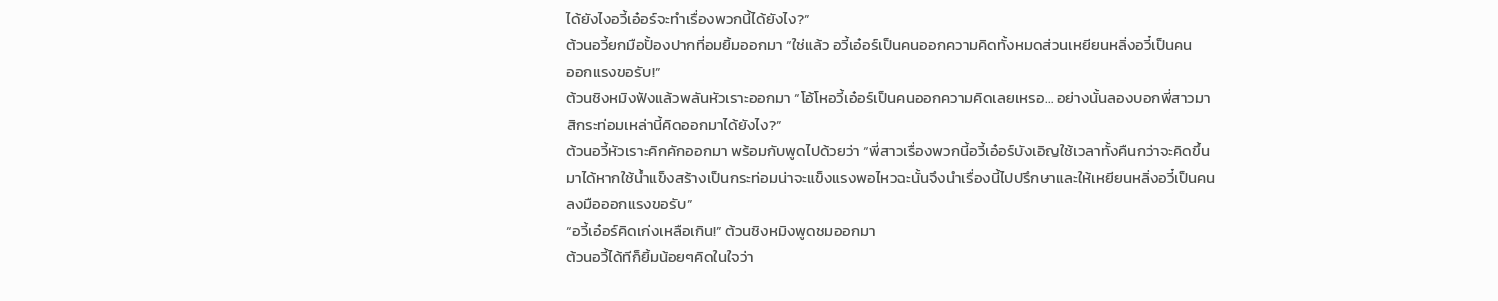ได้ยังไงอวี้เอ๋อร์จะทำเรื่องพวกนี้ได้ยังไง?”
ต้วนอวี้ยกมือปั้องปากที่อมยิ้มออกมา “ใช่แล้ว อวี้เอ๋อร์เป็นคนออกความคิดทั้งหมดส่วนเหยียนหลิ่งอวี๋เป็นคน
ออกแรงขอรับ!”
ต้วนชิงหมิงฟังแล้วพลันหัวเราะออกมา “โอ้โหอวี้เอ๋อร์เป็นคนออกความคิดเลยเหรอ… อย่างนั้นลองบอกพี่สาวมา
สิกระท่อมเหล่านี้คิดออกมาได้ยังไง?”
ต้วนอวี้หัวเราะคิกคักออกมา พร้อมกับพูดไปด้วยว่า “พี่สาวเรื่องพวกนี้อวี้เอ๋อร์บังเอิญใช้เวลาทั้งคืนกว่าจะคิดขึ้น
มาได้หากใช้นํ้าแข็งสร้างเป็นกระท่อมน่าจะแข็งแรงพอไหวฉะนั้นจึงนำเรื่องนี้ไปปรึกษาและให้เหยียนหลิ่งอวี๋เป็นคน
ลงมือออกแรงขอรับ”
“อวี้เอ๋อร์คิดเก่งเหลือเกิน!” ต้วนชิงหมิงพูดชมออกมา
ต้วนอวี้ได้ทีก็ยิ้มน้อยๆคิดในใจว่า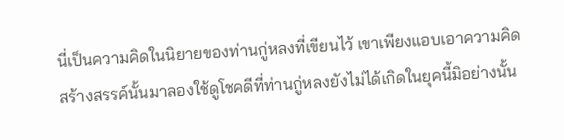นี่เป็นความคิดในนิยายของท่านกู่หลงที่เขียนไว้ เขาเพียงแอบเอาความคิด
สร้างสรรค์นั้นมาลองใช้ดูโชคดีที่ท่านกู่หลงยังไม่ได้เกิดในยุคนี้มิอย่างนั้น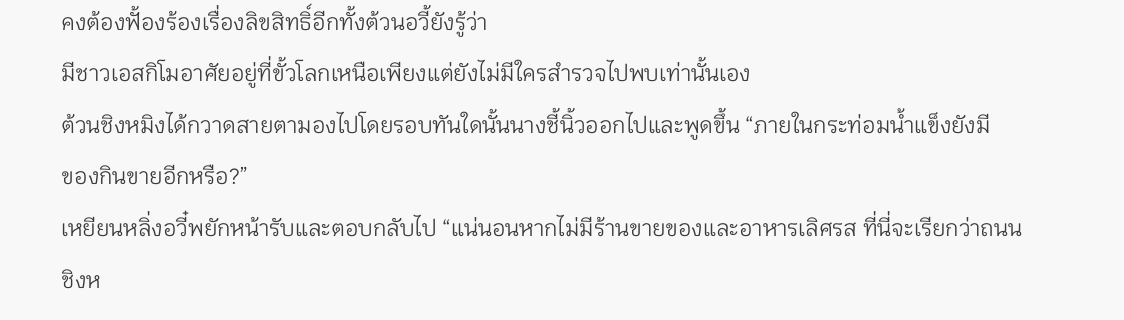คงต้องฟั้องร้องเรื่องลิขสิทธิ์อีกทั้งต้วนอวี้ยังรู้ว่า
มีชาวเอสกิโมอาศัยอยู่ที่ขั้วโลกเหนือเพียงแต่ยังไม่มีใครสำรวจไปพบเท่านั้นเอง
ต้วนชิงหมิงได้กวาดสายตามองไปโดยรอบทันใดนั้นนางชี้นิ้วออกไปและพูดขึ้น “ภายในกระท่อมนํ้าแข็งยังมี
ของกินขายอีกหรือ?”
เหยียนหลิ่งอวี๋พยักหน้ารับและตอบกลับไป “แน่นอนหากไม่มีร้านขายของและอาหารเลิศรส ที่นี่จะเรียกว่าถนน
ชิงห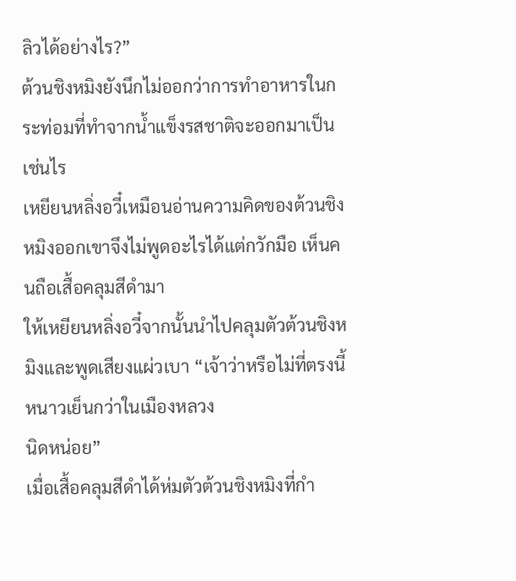ลิวได้อย่างไร?”
ต้วนชิงหมิงยังนึกไม่ออกว่าการทำอาหารในกระท่อมที่ทำจากนํ้าแข็งรสชาติจะออกมาเป็นเช่นไร
เหยียนหลิ่งอวี๋เหมือนอ่านความคิดของต้วนชิงหมิงออกเขาจึงไม่พูดอะไรได้แต่กวักมือ เห็นคนถือเสื้อคลุมสีดำมา
ให้เหยียนหลิ่งอวี๋จากนั้นนำไปคลุมตัวต้วนชิงหมิงและพูดเสียงแผ่วเบา “เจ้าว่าหรือไม่ที่ตรงนี้หนาวเย็นกว่าในเมืองหลวง
นิดหน่อย”
เมื่อเสื้อคลุมสีดำได้ห่มตัวต้วนชิงหมิงที่กำ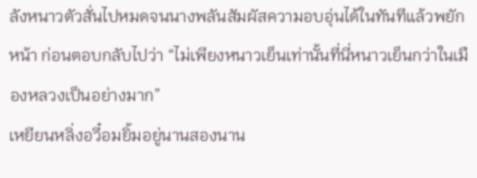ลังหนาวตัวสั่นไปหมดจนนางพลันสัมผัสความอบอุ่นได้ในทันทีแล้วพยัก
หน้า ก่อนตอบกลับไปว่า “ไม่เพียงหนาวเย็นเท่านั้นที่นี่หนาวเย็นกว่าในเมืองหลวงเป็นอย่างมาก”
เหยียนหลิ่งอวี๋อมยิ้มอยู่นานสองนาน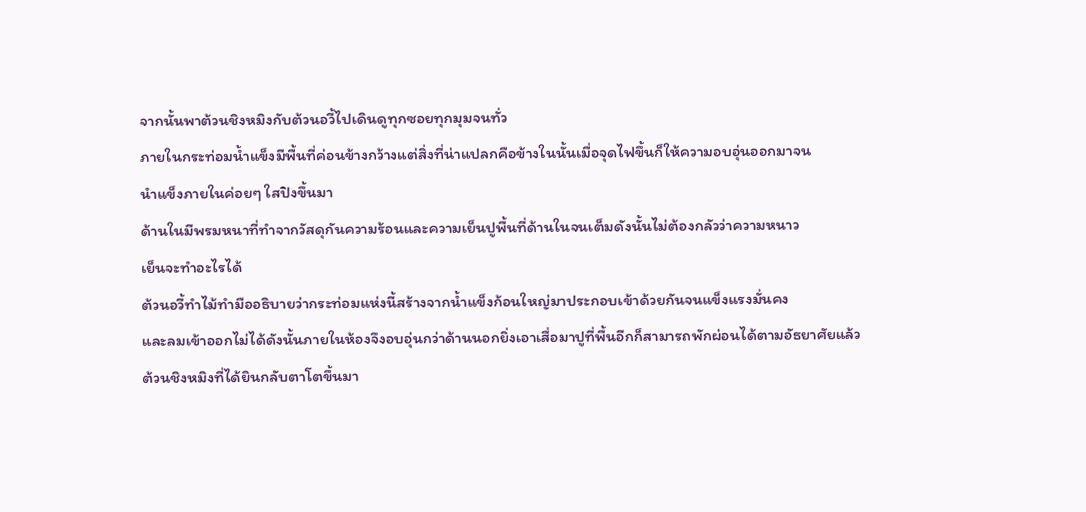จากนั้นพาต้วนชิงหมิงกับต้วนอวี้ไปเดินดูทุกซอยทุกมุมจนทั่ว
ภายในกระท่อมนํ้าแข็งมีพื้นที่ค่อนข้างกว้างแต่สิ่งที่น่าแปลกคือข้างในนั้นเมื่อจุดไฟขึ้นก็ให้ความอบอุ่นออกมาจน
นำแข็งภายในค่อยๆ ใสปิงขึ้นมา
ด้านในมีพรมหนาที่ทำจากวัสดุกันความร้อนและความเย็นปูพื้นที่ด้านในจนเต็มดังนั้นไม่ต้องกลัวว่าความหนาว
เย็นจะทำอะไรได้
ต้วนอวี้ทำไม้ทำมืออธิบายว่ากระท่อมแห่งนี้สร้างจากนํ้าแข็งก้อนใหญ่มาประกอบเข้าด้วยกันจนแข็งแรงมั่นคง
และลมเข้าออกไม่ได้ดังนั้นภายในห้องจึงอบอุ่นกว่าด้านนอกยิ่งเอาเสื่อมาปูที่พื้นอีกก็สามารถพักผ่อนได้ตามอัธยาศัยแล้ว
ต้วนชิงหมิงที่ได้ยินกลับตาโตขึ้นมา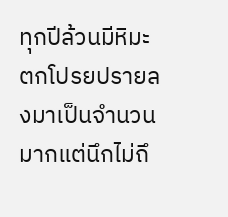ทุกปีล้วนมีหิมะตกโปรยปรายลงมาเป็นจำนวนมากแต่นึกไม่ถึ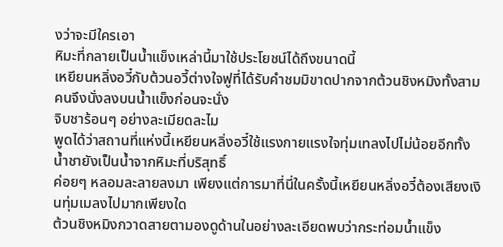งว่าจะมีใครเอา
หิมะที่กลายเป็นนํ้าแข็งเหล่านี้มาใช้ประโยชน์ได้ถึงขนาดนี้
เหยียนหลิ่งอวี๋กับต้วนอวี้ต่างใจฟูที่ได้รับคำชมมิขาดปากจากต้วนชิงหมิงทั้งสามคนจึงนั่งลงบนนํ้าแข็งก่อนจะนั่ง
จิบชาร้อนๆ อย่างละเมียดละไม
พูดได้ว่าสถานที่แห่งนี้เหยียนหลิ่งอวี๋ใช้แรงกายแรงใจทุ่มเทลงไปไม่น้อยอีกทั้งนํ้าชายังเป็นนํ้าจากหิมะที่บริสุทธิ์
ค่อยๆ หลอมละลายลงมา เพียงแต่การมาที่นี่ในครั้งนี้เหยียนหลิ่งอวี๋ต้องเสียงเงินทุ่มเมลงไปมากเพียงใด
ต้วนชิงหมิงกวาดสายตามองดูด้านในอย่างละเอียดพบว่ากระท่อมนํ้าแข็ง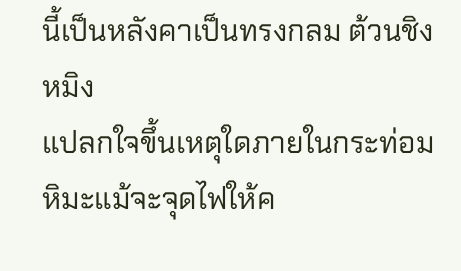นี้เป็นหลังคาเป็นทรงกลม ต้วนชิงหมิง
แปลกใจขึ้นเหตุใดภายในกระท่อมหิมะแม้จะจุดไฟให้ค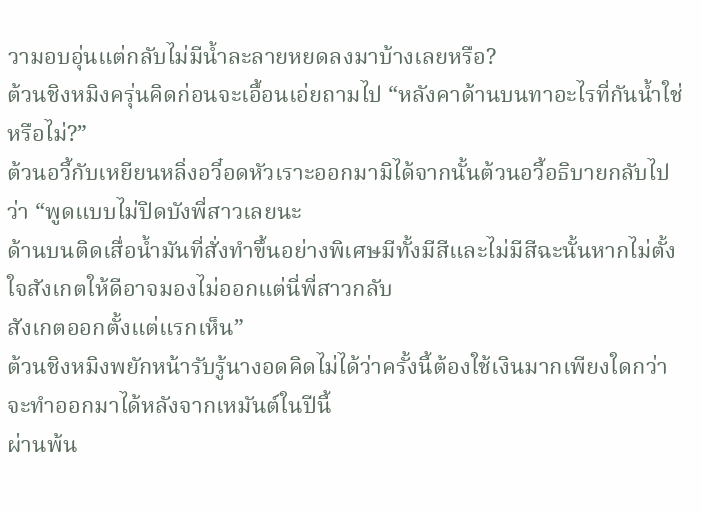วามอบอุ่นแต่กลับไม่มีนํ้าละลายหยดลงมาบ้างเลยหรือ?
ต้วนชิงหมิงครุ่นคิดก่อนจะเอื้อนเอ่ยถามไป “หลังคาด้านบนทาอะไรที่กันนํ้าใช่หรือไม่?”
ต้วนอวี้กับเหยียนหลิ่งอวี๋อดหัวเราะออกมามิได้จากนั้นต้วนอวี้อธิบายกลับไปว่า “พูดแบบไม่ปิดบังพี่สาวเลยนะ
ด้านบนติดเสื่อนํ้ามันที่สั่งทำขึ้นอย่างพิเศษมีทั้งมีสีและไม่มีสีฉะนั้นหากไม่ตั้งใจสังเกตให้ดีอาจมองไม่ออกแต่นี่พี่สาวกลับ
สังเกตออกตั้งแต่แรกเห็น”
ต้วนชิงหมิงพยักหน้ารับรู้นางอดคิดไม่ได้ว่าครั้งนี้ต้องใช้เงินมากเพียงใดกว่าจะทำออกมาได้หลังจากเหมันต์ในปีนี้
ผ่านพ้น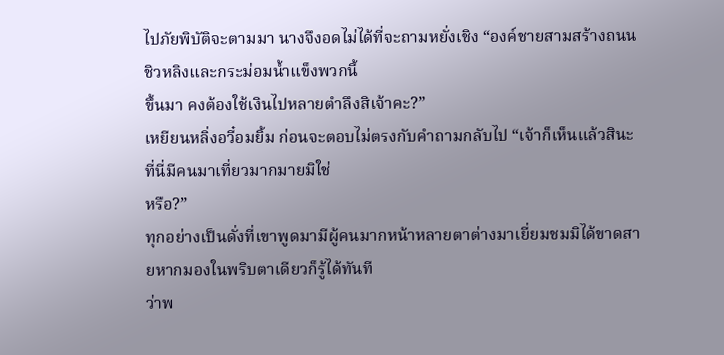ไปภัยพิบัติจะตามมา นางจึงอดไม่ได้ที่จะถามหยั่งเชิง “องค์ชายสามสร้างถนนชิวหลิงและกระม่อมนํ้าแข็งพวกนี้
ขึ้นมา คงต้องใช้เงินไปหลายตำลึงสิเจ้าคะ?”
เหยียนหลิ่งอวี๋อมยิ้ม ก่อนจะตอบไม่ตรงกับคำถามกลับไป “เจ้าก็เห็นแล้วสินะ ที่นี่มีคนมาเที่ยวมากมายมิใช่
หรือ?”
ทุกอย่างเป็นดั่งที่เขาพูดมามีผู้คนมากหน้าหลายตาต่างมาเยี่ยมชมมิได้ขาดสายหากมองในพริบตาเดียวก็รู้ได้ทันที
ว่าพ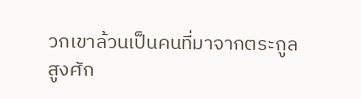วกเขาล้วนเป็นคนที่มาจากตระกูลสูงศัก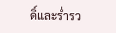ดิ์และรํ่ารว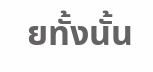ยทั้งนั้น